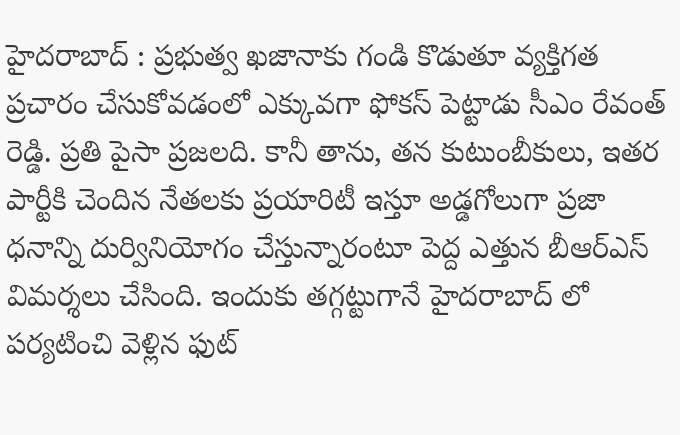హైదరాబాద్ : ప్రభుత్వ ఖజానాకు గండి కొడుతూ వ్యక్తిగత ప్రచారం చేసుకోవడంలో ఎక్కువగా ఫోకస్ పెట్టాడు సీఎం రేవంత్ రెడ్డి. ప్రతి పైసా ప్రజలది. కానీ తాను, తన కుటుంబీకులు, ఇతర పార్టీకి చెందిన నేతలకు ప్రయారిటీ ఇస్తూ అడ్డగోలుగా ప్రజా ధనాన్ని దుర్వినియోగం చేస్తున్నారంటూ పెద్ద ఎత్తున బీఆర్ఎస్ విమర్శలు చేసింది. ఇందుకు తగ్గట్టుగానే హైదరాబాద్ లో పర్యటించి వెళ్లిన ఫుట్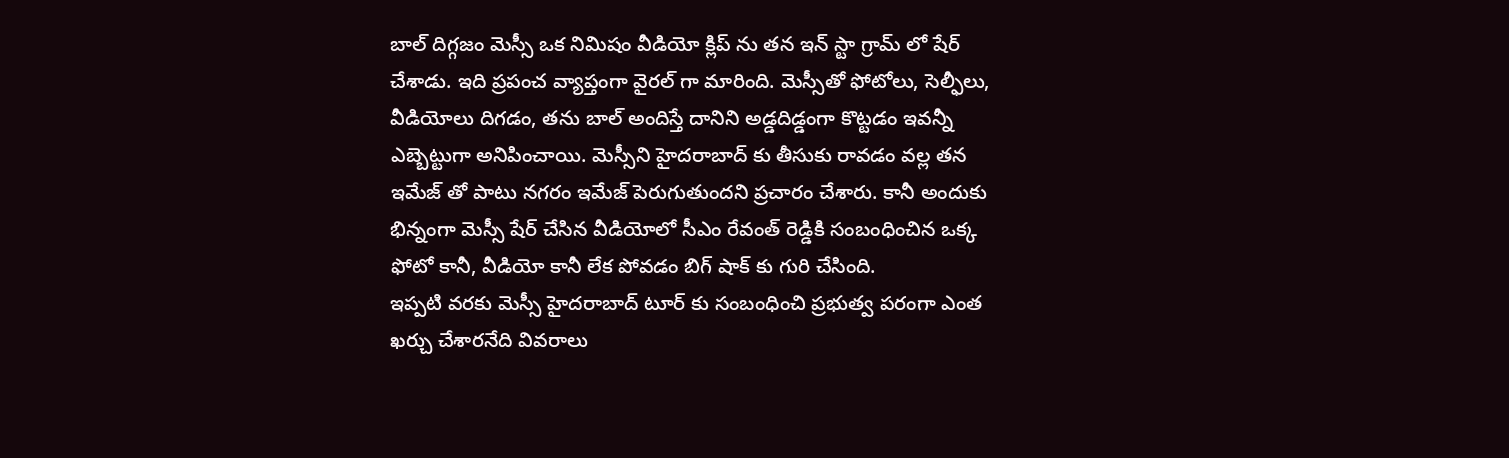బాల్ దిగ్గజం మెస్సీ ఒక నిమిషం వీడియో క్లిప్ ను తన ఇన్ స్టా గ్రామ్ లో షేర్ చేశాడు. ఇది ప్రపంచ వ్యాప్తంగా వైరల్ గా మారింది. మెస్సీతో ఫోటోలు, సెల్ఫీలు, వీడియోలు దిగడం, తను బాల్ అందిస్తే దానిని అడ్డదిడ్డంగా కొట్టడం ఇవన్నీ ఎబ్బెట్టుగా అనిపించాయి. మెస్సీని హైదరాబాద్ కు తీసుకు రావడం వల్ల తన ఇమేజ్ తో పాటు నగరం ఇమేజ్ పెరుగుతుందని ప్రచారం చేశారు. కానీ అందుకు భిన్నంగా మెస్సీ షేర్ చేసిన వీడియోలో సీఎం రేవంత్ రెడ్డికి సంబంధించిన ఒక్క ఫోటో కానీ, వీడియో కానీ లేక పోవడం బిగ్ షాక్ కు గురి చేసింది.
ఇప్పటి వరకు మెస్సీ హైదరాబాద్ టూర్ కు సంబంధించి ప్రభుత్వ పరంగా ఎంత ఖర్చు చేశారనేది వివరాలు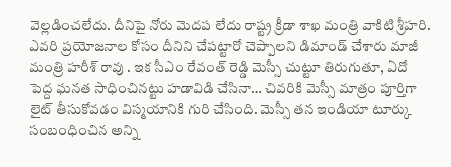వెల్లడించలేదు. దీనిపై నోరు మెదప లేదు రాష్ట్ర క్రీడా శాఖ మంత్రి వాకిటి శ్రీహరి. ఎవరి ప్రయోజనాల కోసం దీనిని చేపట్టారో చెప్పాలని డిమాండ్ చేశారు మాజీ మంత్రి హరీశ్ రావు . ఇక సీఎం రేవంత్ రెడ్డి మెస్సీ చుట్టూ తిరుగుతూ, ఏదో పెద్ద ఘనత సాధించినట్టు హడావిడి చేసినా… చివరికి మెస్సీ మాత్రం పూర్తిగా లైట్ తీసుకోవడం విస్మయానికి గురి చేసింది. మెస్సీ తన ఇండియా టూర్కు సంబంధించిన అన్ని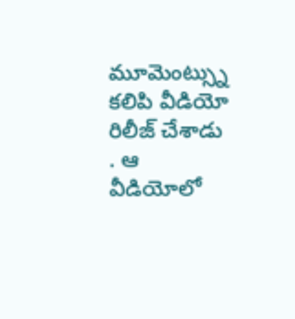మూమెంట్స్ను కలిపి వీడియో రిలీజ్ చేశాడు . ఆ వీడియోలో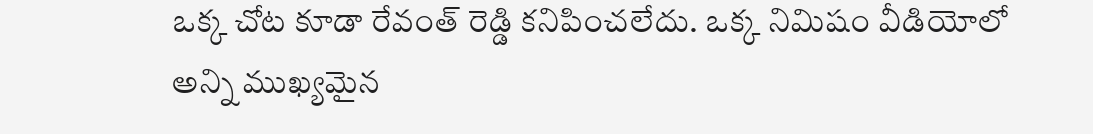ఒక్క చోట కూడా రేవంత్ రెడ్డి కనిపించలేదు. ఒక్క నిమిషం వీడియోలో అన్ని ముఖ్యమైన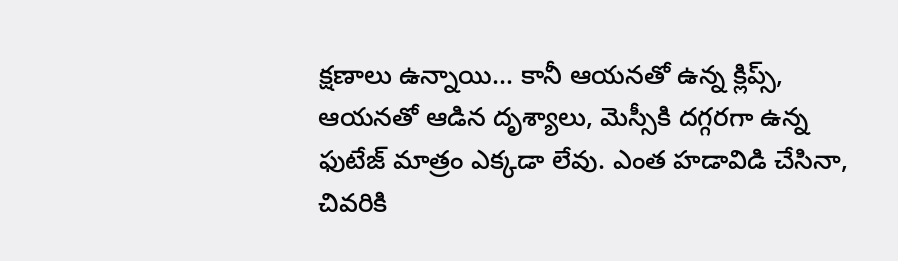క్షణాలు ఉన్నాయి… కానీ ఆయనతో ఉన్న క్లిప్స్, ఆయనతో ఆడిన దృశ్యాలు, మెస్సీకి దగ్గరగా ఉన్న ఫుటేజ్ మాత్రం ఎక్కడా లేవు. ఎంత హడావిడి చేసినా, చివరికి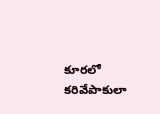కూరలో కరివేపాకులా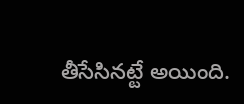తీసేసినట్టే అయింది.